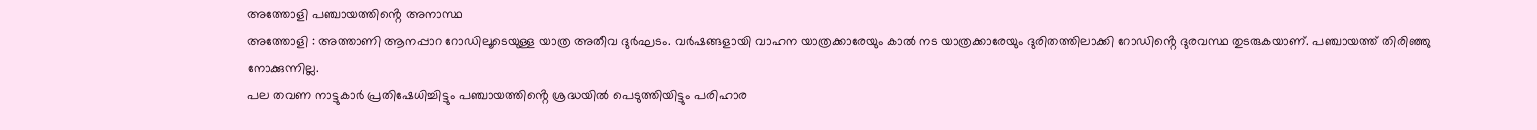അത്തോളി പഞ്ചായത്തിൻ്റെ അനാസ്ഥ
അത്തോളി : അത്താണി ആനപ്പാറ റോഡിലൂടെയുള്ള യാത്ര അതീവ ദുർഘടം. വർഷങ്ങളായി വാഹന യാത്രക്കാരേയും കാൽ നട യാത്രക്കാരേയും ദുരിതത്തിലാക്കി റോഡിൻ്റെ ദുരവസ്ഥ തുടരുകയാണ്. പഞ്ചായത്ത് തിരിഞ്ഞു നോക്കുന്നില്ല.
പല തവണ നാട്ടുകാർ പ്രതിഷേധിച്ചിട്ടും പഞ്ചായത്തിൻ്റെ ശ്രദ്ധയിൽ പെടുത്തിയിട്ടും പരിഹാര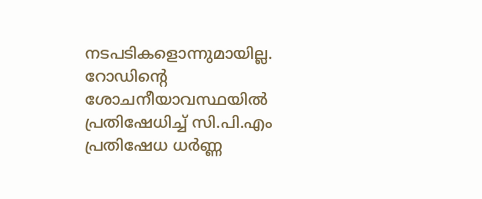നടപടികളൊന്നുമായില്ല. റോഡിൻ്റെ ശോചനീയാവസ്ഥയിൽ പ്രതിഷേധിച്ച് സി.പി.എം പ്രതിഷേധ ധർണ്ണ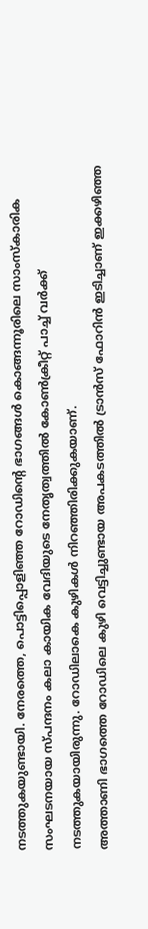നടത്തുകയുണ്ടായി. നേരത്തെ, പൊട്ടിപ്പൊളിഞ്ഞ റോഡിൻ്റെ ഭാഗങ്ങൾ കൊങ്ങന്നൂരിലെ സാംസ്കാരിക സംഘടനയായ സ്പന്ദനം കലാ കായിക വേദിയുടെ നേതൃത്വത്തിൽ കോൺക്രീറ്റ് പാച്ച് വർക്ക് നടത്തുകയായിരുന്നു. റോഡിലാകെ കുഴികൾ നിറഞ്ഞിരിക്കുകയാണ്.
അത്താണി ഭാഗത്തെ റോഡിലെ കുഴി വെട്ടിച്ചുണ്ടായ അപകടത്തിൽ ട്രാൻസ് ഫോറിൻ ഇടിച്ചാണ് ഇക്കഴിഞ്ഞ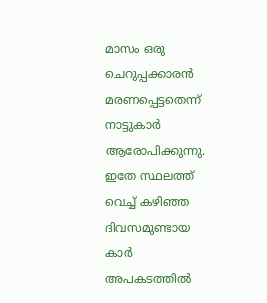മാസം ഒരു ചെറുപ്പക്കാരൻ മരണപ്പെട്ടതെന്ന് നാട്ടുകാർ ആരോപിക്കുന്നു. ഇതേ സ്ഥലത്ത് വെച്ച് കഴിഞ്ഞ ദിവസമുണ്ടായ കാർ അപകടത്തിൽ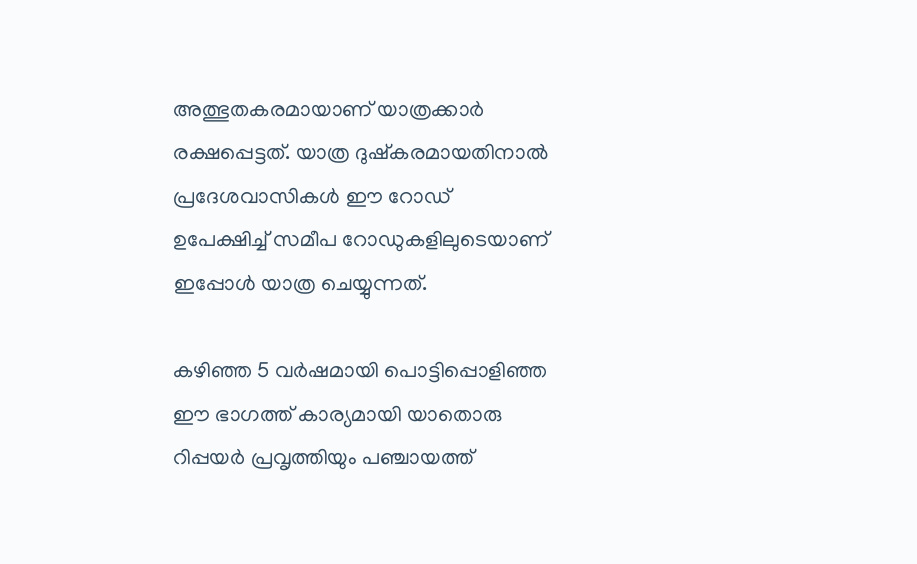അത്ഭുതകരമായാണ് യാത്രക്കാർ രക്ഷപ്പെട്ടത്. യാത്ര ദുഷ്കരമായതിനാൽ പ്രദേശവാസികൾ ഈ റോഡ് ഉപേക്ഷിച്ച് സമീപ റോഡുകളിലുടെയാണ് ഇപ്പോൾ യാത്ര ചെയ്യുന്നത്.

കഴിഞ്ഞ 5 വർഷമായി പൊട്ടിപ്പൊളിഞ്ഞ ഈ ഭാഗത്ത് കാര്യമായി യാതൊരു റിപ്പയർ പ്രവൃത്തിയും പഞ്ചായത്ത്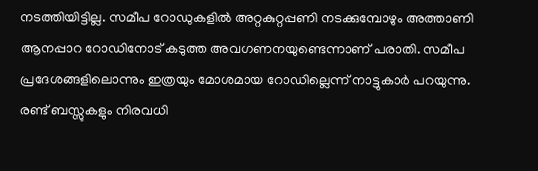നടത്തിയിട്ടില്ല. സമീപ റോഡുകളിൽ അറ്റകുറ്റപ്പണി നടക്കുമ്പോഴും അത്താണി ആനപ്പാറ റോഡിനോട് കടുത്ത അവഗണനയുണ്ടെന്നാണ് പരാതി. സമീപ പ്രദേശങ്ങളിലൊന്നും ഇത്രയും മോശമായ റോഡില്ലെന്ന് നാട്ടുകാർ പറയുന്നു.
രണ്ട് ബസ്സുകളും നിരവധി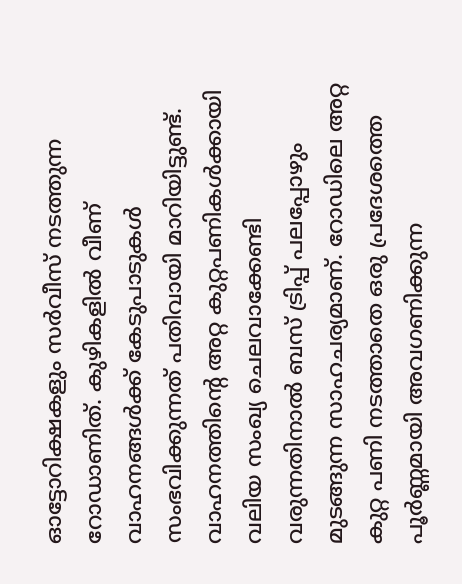ഓട്ടോറിക്ഷകളും സർവീസ് നടത്തുന്ന റോഡാണിത്. കുഴികളിൽ വീണ് വാഹനങ്ങൾക്ക് കേടുപാടുകൾ സംഭവിക്കുന്നത് പതിവായി മാറിയിട്ടുണ്ട്. വാഹനത്തിൻ്റെ അറ്റ കുറ്റപണികൾക്കായി വലിയ സംഖ്യ ചെലവാക്കേണ്ടി വരുന്നതിനാൽ ബസ് ട്രിപ്പ് പലപ്പോഴും മുടങ്ങുന്ന സാഹചര്യമാണ്. റോഡിലെ അറ്റ കുറ്റ പണി നടത്താതെ ഒരു പ്രദേശത്തെ പൂർണ്ണമായി അവഗണിക്കുന്ന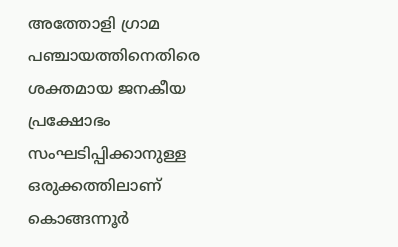അത്തോളി ഗ്രാമ പഞ്ചായത്തിനെതിരെ ശക്തമായ ജനകീയ പ്രക്ഷോഭം സംഘടിപ്പിക്കാനുള്ള ഒരുക്കത്തിലാണ് കൊങ്ങന്നൂർ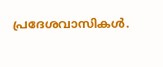പ്രദേശവാസികൾ.